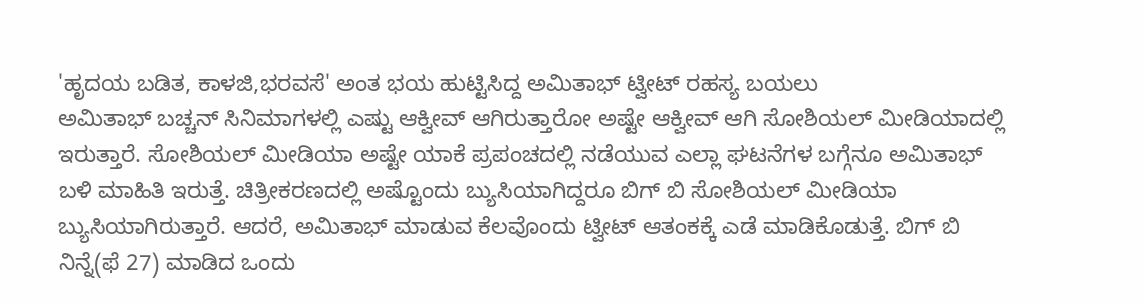'ಹೃದಯ ಬಡಿತ, ಕಾಳಜಿ,ಭರವಸೆ' ಅಂತ ಭಯ ಹುಟ್ಟಿಸಿದ್ದ ಅಮಿತಾಭ್ ಟ್ವೀಟ್ ರಹಸ್ಯ ಬಯಲು
ಅಮಿತಾಭ್ ಬಚ್ಚನ್ ಸಿನಿಮಾಗಳಲ್ಲಿ ಎಷ್ಟು ಆಕ್ವೀವ್ ಆಗಿರುತ್ತಾರೋ ಅಷ್ಟೇ ಆಕ್ವೀವ್ ಆಗಿ ಸೋಶಿಯಲ್ ಮೀಡಿಯಾದಲ್ಲಿ ಇರುತ್ತಾರೆ. ಸೋಶಿಯಲ್ ಮೀಡಿಯಾ ಅಷ್ಟೇ ಯಾಕೆ ಪ್ರಪಂಚದಲ್ಲಿ ನಡೆಯುವ ಎಲ್ಲಾ ಘಟನೆಗಳ ಬಗ್ಗೆನೂ ಅಮಿತಾಭ್ ಬಳಿ ಮಾಹಿತಿ ಇರುತ್ತೆ. ಚಿತ್ರೀಕರಣದಲ್ಲಿ ಅಷ್ಟೊಂದು ಬ್ಯುಸಿಯಾಗಿದ್ದರೂ ಬಿಗ್ ಬಿ ಸೋಶಿಯಲ್ ಮೀಡಿಯಾ ಬ್ಯುಸಿಯಾಗಿರುತ್ತಾರೆ. ಆದರೆ, ಅಮಿತಾಭ್ ಮಾಡುವ ಕೆಲವೊಂದು ಟ್ವೀಟ್ ಆತಂಕಕ್ಕೆ ಎಡೆ ಮಾಡಿಕೊಡುತ್ತೆ. ಬಿಗ್ ಬಿ ನಿನ್ನೆ(ಫೆ 27) ಮಾಡಿದ ಒಂದು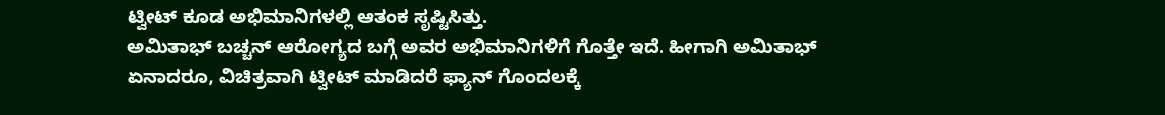ಟ್ವೀಟ್ ಕೂಡ ಅಭಿಮಾನಿಗಳಲ್ಲಿ ಆತಂಕ ಸೃಷ್ಟಿಸಿತ್ತು.
ಅಮಿತಾಭ್ ಬಚ್ಚನ್ ಆರೋಗ್ಯದ ಬಗ್ಗೆ ಅವರ ಅಭಿಮಾನಿಗಳಿಗೆ ಗೊತ್ತೇ ಇದೆ. ಹೀಗಾಗಿ ಅಮಿತಾಭ್ ಏನಾದರೂ, ವಿಚಿತ್ರವಾಗಿ ಟ್ವೀಟ್ ಮಾಡಿದರೆ ಫ್ಯಾನ್ ಗೊಂದಲಕ್ಕೆ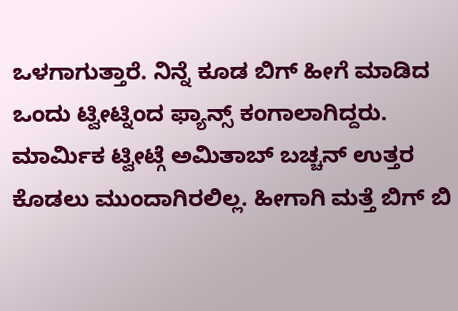ಒಳಗಾಗುತ್ತಾರೆ. ನಿನ್ನೆ ಕೂಡ ಬಿಗ್ ಹೀಗೆ ಮಾಡಿದ ಒಂದು ಟ್ವೀಟ್ನಿಂದ ಫ್ಯಾನ್ಸ್ ಕಂಗಾಲಾಗಿದ್ದರು. ಮಾರ್ಮಿಕ ಟ್ವೀಟ್ಗೆ ಅಮಿತಾಬ್ ಬಚ್ಚನ್ ಉತ್ತರ ಕೊಡಲು ಮುಂದಾಗಿರಲಿಲ್ಲ. ಹೀಗಾಗಿ ಮತ್ತೆ ಬಿಗ್ ಬಿ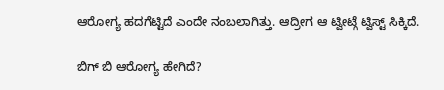ಆರೋಗ್ಯ ಹದಗೆಟ್ಟಿದೆ ಎಂದೇ ನಂಬಲಾಗಿತ್ತು. ಆದ್ರೀಗ ಆ ಟ್ವೀಟ್ಗೆ ಟ್ವಿಸ್ಟ್ ಸಿಕ್ಕಿದೆ.

ಬಿಗ್ ಬಿ ಆರೋಗ್ಯ ಹೇಗಿದೆ?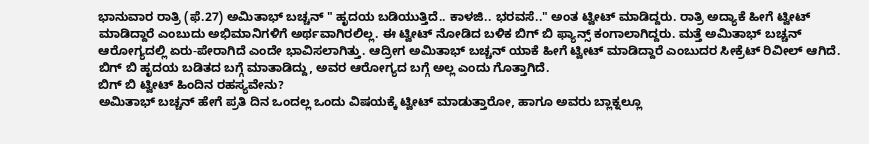ಭಾನುವಾರ ರಾತ್ರಿ (ಫೆ.27) ಅಮಿತಾಭ್ ಬಚ್ಚನ್ " ಹೃದಯ ಬಡಿಯುತ್ತಿದೆ.. ಕಾಳಜಿ.. ಭರವಸೆ.." ಅಂತ ಟ್ವೀಟ್ ಮಾಡಿದ್ದರು. ರಾತ್ರಿ ಅದ್ಯಾಕೆ ಹೀಗೆ ಟ್ವೀಟ್ ಮಾಡಿದ್ದಾರೆ ಎಂಬುದು ಅಭಿಮಾನಿಗಳಿಗೆ ಅರ್ಥವಾಗಿರಲಿಲ್ಲ. ಈ ಟ್ವೀಟ್ ನೋಡಿದ ಬಳಿಕ ಬಿಗ್ ಬಿ ಫ್ಯಾನ್ಸ್ ಕಂಗಾಲಾಗಿದ್ದರು. ಮತ್ತೆ ಅಮಿತಾಭ್ ಬಚ್ಚನ್ ಆರೋಗ್ಯದಲ್ಲಿ ಏರು-ಪೇರಾಗಿದೆ ಎಂದೇ ಭಾವಿಸಲಾಗಿತ್ತು. ಆದ್ರೀಗ ಅಮಿತಾಭ್ ಬಚ್ಚನ್ ಯಾಕೆ ಹೀಗೆ ಟ್ವೀಟ್ ಮಾಡಿದ್ದಾರೆ ಎಂಬುದರ ಸೀಕ್ರೆಟ್ ರಿವೀಲ್ ಆಗಿದೆ. ಬಿಗ್ ಬಿ ಹೃದಯ ಬಡಿತದ ಬಗ್ಗೆ ಮಾತಾಡಿದ್ದು, ಅವರ ಆರೋಗ್ಯದ ಬಗ್ಗೆ ಅಲ್ಲ ಎಂದು ಗೊತ್ತಾಗಿದೆ.
ಬಿಗ್ ಬಿ ಟ್ವೀಟ್ ಹಿಂದಿನ ರಹಸ್ಯವೇನು?
ಅಮಿತಾಭ್ ಬಚ್ಚನ್ ಹೇಗೆ ಪ್ರತಿ ದಿನ ಒಂದಲ್ಲ ಒಂದು ವಿಷಯಕ್ಕೆ ಟ್ವೀಟ್ ಮಾಡುತ್ತಾರೋ, ಹಾಗೂ ಅವರು ಬ್ಲಾಕ್ನಲ್ಲೂ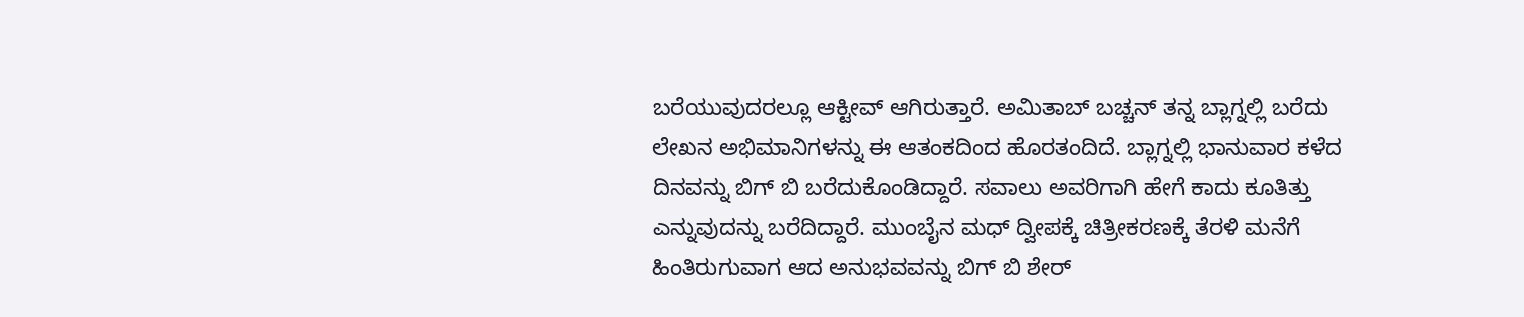ಬರೆಯುವುದರಲ್ಲೂ ಆಕ್ಟೀವ್ ಆಗಿರುತ್ತಾರೆ. ಅಮಿತಾಬ್ ಬಚ್ಚನ್ ತನ್ನ ಬ್ಲಾಗ್ನಲ್ಲಿ ಬರೆದು ಲೇಖನ ಅಭಿಮಾನಿಗಳನ್ನು ಈ ಆತಂಕದಿಂದ ಹೊರತಂದಿದೆ. ಬ್ಲಾಗ್ನಲ್ಲಿ ಭಾನುವಾರ ಕಳೆದ ದಿನವನ್ನು ಬಿಗ್ ಬಿ ಬರೆದುಕೊಂಡಿದ್ದಾರೆ. ಸವಾಲು ಅವರಿಗಾಗಿ ಹೇಗೆ ಕಾದು ಕೂತಿತ್ತು ಎನ್ನುವುದನ್ನು ಬರೆದಿದ್ದಾರೆ. ಮುಂಬೈನ ಮಧ್ ದ್ವೀಪಕ್ಕೆ ಚಿತ್ರೀಕರಣಕ್ಕೆ ತೆರಳಿ ಮನೆಗೆ ಹಿಂತಿರುಗುವಾಗ ಆದ ಅನುಭವವನ್ನು ಬಿಗ್ ಬಿ ಶೇರ್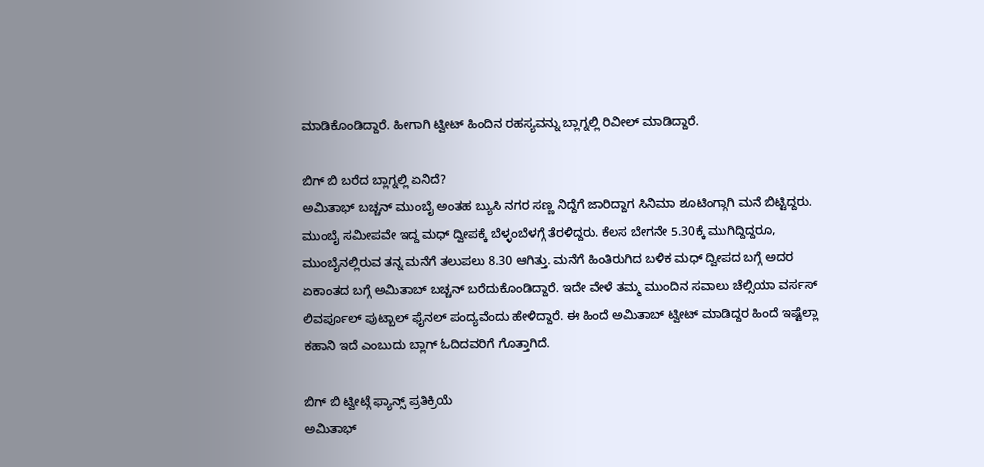ಮಾಡಿಕೊಂಡಿದ್ದಾರೆ. ಹೀಗಾಗಿ ಟ್ವೀಟ್ ಹಿಂದಿನ ರಹಸ್ಯವನ್ನು ಬ್ಲಾಗ್ನಲ್ಲಿ ರಿವೀಲ್ ಮಾಡಿದ್ದಾರೆ.

ಬಿಗ್ ಬಿ ಬರೆದ ಬ್ಲಾಗ್ನಲ್ಲಿ ಏನಿದೆ?
ಅಮಿತಾಭ್ ಬಚ್ಚನ್ ಮುಂಬೈ ಅಂತಹ ಬ್ಯುಸಿ ನಗರ ಸಣ್ಣ ನಿದ್ದೆಗೆ ಜಾರಿದ್ದಾಗ ಸಿನಿಮಾ ಶೂಟಿಂಗ್ಗಾಗಿ ಮನೆ ಬಿಟ್ಟಿದ್ದರು. ಮುಂಬೈ ಸಮೀಪವೇ ಇದ್ದ ಮಧ್ ದ್ವೀಪಕ್ಕೆ ಬೆಳ್ಳಂಬೆಳಗ್ಗೆ ತೆರಳಿದ್ದರು. ಕೆಲಸ ಬೇಗನೇ 5.30ಕ್ಕೆ ಮುಗಿದ್ದಿದ್ದರೂ, ಮುಂಬೈನಲ್ಲಿರುವ ತನ್ನ ಮನೆಗೆ ತಲುಪಲು 8.30 ಆಗಿತ್ತು. ಮನೆಗೆ ಹಿಂತಿರುಗಿದ ಬಳಿಕ ಮಧ್ ದ್ವೀಪದ ಬಗ್ಗೆ ಅದರ ಏಕಾಂತದ ಬಗ್ಗೆ ಅಮಿತಾಬ್ ಬಚ್ಚನ್ ಬರೆದುಕೊಂಡಿದ್ದಾರೆ. ಇದೇ ವೇಳೆ ತಮ್ಮ ಮುಂದಿನ ಸವಾಲು ಚೆಲ್ಸಿಯಾ ವರ್ಸಸ್ ಲಿವರ್ಪೂಲ್ ಪುಟ್ಬಾಲ್ ಫೈನಲ್ ಪಂದ್ಯವೆಂದು ಹೇಳಿದ್ದಾರೆ. ಈ ಹಿಂದೆ ಅಮಿತಾಬ್ ಟ್ವೀಟ್ ಮಾಡಿದ್ದರ ಹಿಂದೆ ಇಷ್ಟೆಲ್ಲಾ ಕಹಾನಿ ಇದೆ ಎಂಬುದು ಬ್ಲಾಗ್ ಓದಿದವರಿಗೆ ಗೊತ್ತಾಗಿದೆ.

ಬಿಗ್ ಬಿ ಟ್ವೀಟ್ಗೆ ಫ್ಯಾನ್ಸ್ ಪ್ರತಿಕ್ರಿಯೆ
ಅಮಿತಾಭ್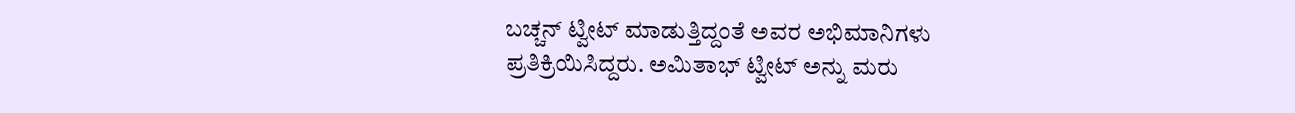ಬಚ್ಚನ್ ಟ್ವೀಟ್ ಮಾಡುತ್ತಿದ್ದಂತೆ ಅವರ ಅಭಿಮಾನಿಗಳು ಪ್ರತಿಕ್ರಿಯಿಸಿದ್ದರು. ಅಮಿತಾಭ್ ಟ್ವೀಟ್ ಅನ್ನು ಮರು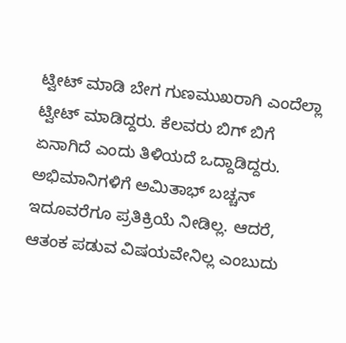ಟ್ವೀಟ್ ಮಾಡಿ ಬೇಗ ಗುಣಮುಖರಾಗಿ ಎಂದೆಲ್ಲಾ ಟ್ವೀಟ್ ಮಾಡಿದ್ದರು. ಕೆಲವರು ಬಿಗ್ ಬಿಗೆ ಏನಾಗಿದೆ ಎಂದು ತಿಳಿಯದೆ ಒದ್ದಾಡಿದ್ದರು. ಅಭಿಮಾನಿಗಳಿಗೆ ಅಮಿತಾಭ್ ಬಚ್ಚನ್ ಇದೂವರೆಗೂ ಪ್ರತಿಕ್ರಿಯೆ ನೀಡಿಲ್ಲ. ಆದರೆ, ಆತಂಕ ಪಡುವ ವಿಷಯವೇನಿಲ್ಲ ಎಂಬುದು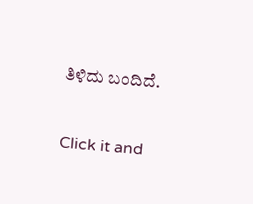ತಿಳಿದು ಬಂದಿದೆ.


Click it and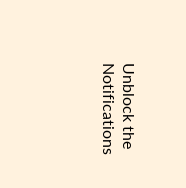Unblock the Notifications